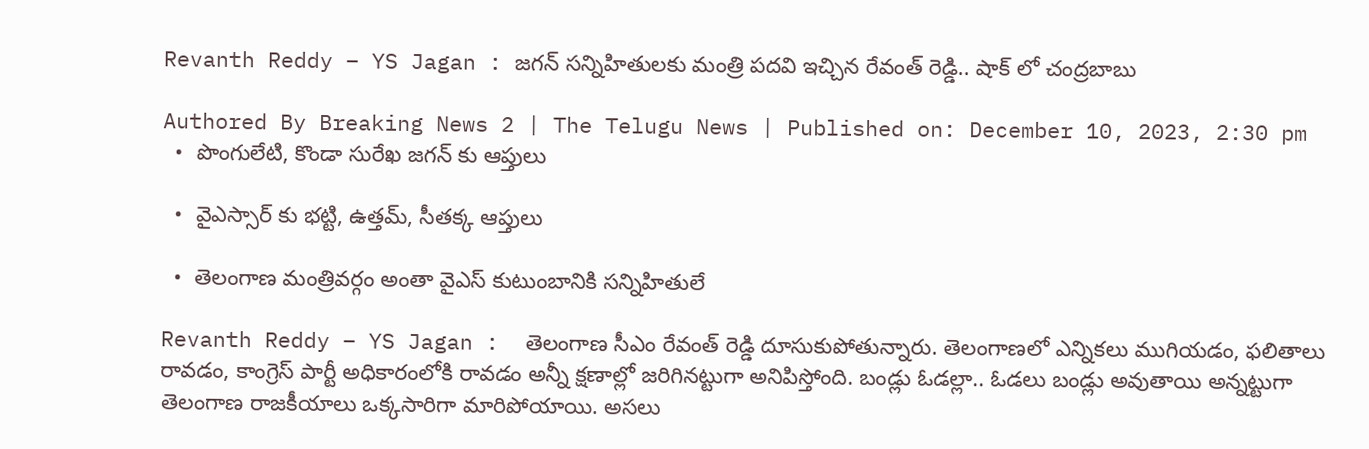Revanth Reddy – YS Jagan : జగన్ సన్నిహితులకు మంత్రి పదవి ఇచ్చిన రేవంత్ రెడ్డి.. షాక్ లో చంద్రబాబు

Authored By Breaking News 2 | The Telugu News | Published on: December 10, 2023, 2:30 pm
  •  పొంగులేటి, కొండా సురేఖ జగన్ కు ఆప్తులు

  •  వైఎస్సార్ కు భట్టి, ఉత్తమ్, సీతక్క ఆప్తులు

  •  తెలంగాణ మంత్రివర్గం అంతా వైఎస్ కుటుంబానికి సన్నిహితులే

Revanth Reddy – YS Jagan :  తెలంగాణ సీఎం రేవంత్ రెడ్డి దూసుకుపోతున్నారు. తెలంగాణలో ఎన్నికలు ముగియడం, ఫలితాలు రావడం, కాంగ్రెస్ పార్టీ అధికారంలోకి రావడం అన్నీ క్షణాల్లో జరిగినట్టుగా అనిపిస్తోంది. బండ్లు ఓడల్లా.. ఓడలు బండ్లు అవుతాయి అన్నట్టుగా తెలంగాణ రాజకీయాలు ఒక్కసారిగా మారిపోయాయి. అసలు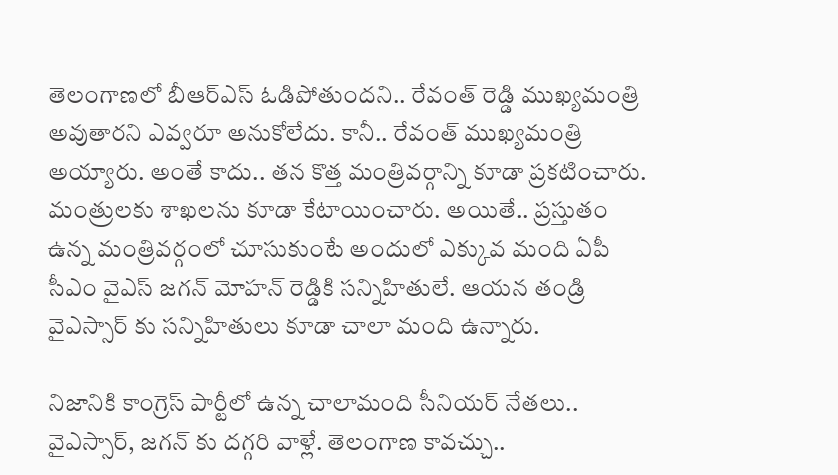తెలంగాణలో బీఆర్ఎస్ ఓడిపోతుందని.. రేవంత్ రెడ్డి ముఖ్యమంత్రి అవుతారని ఎవ్వరూ అనుకోలేదు. కానీ.. రేవంత్ ముఖ్యమంత్రి అయ్యారు. అంతే కాదు.. తన కొత్త మంత్రివర్గాన్ని కూడా ప్రకటించారు. మంత్రులకు శాఖలను కూడా కేటాయించారు. అయితే.. ప్రస్తుతం ఉన్న మంత్రివర్గంలో చూసుకుంటే అందులో ఎక్కువ మంది ఏపీ సీఎం వైఎస్ జగన్ మోహన్ రెడ్డికి సన్నిహితులే. ఆయన తండ్రి వైఎస్సార్ కు సన్నిహితులు కూడా చాలా మంది ఉన్నారు.

నిజానికి కాంగ్రెస్ పార్టీలో ఉన్న చాలామంది సీనియర్ నేతలు.. వైఎస్సార్, జగన్ కు దగ్గరి వాళ్లే. తెలంగాణ కావచ్చు..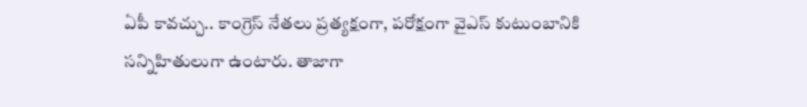ఏపీ కావచ్చు.. కాంగ్రెస్ నేతలు ప్రత్యక్షంగా, పరోక్షంగా వైఎస్ కుటుంబానికి సన్నిహితులుగా ఉంటారు. తాజాగా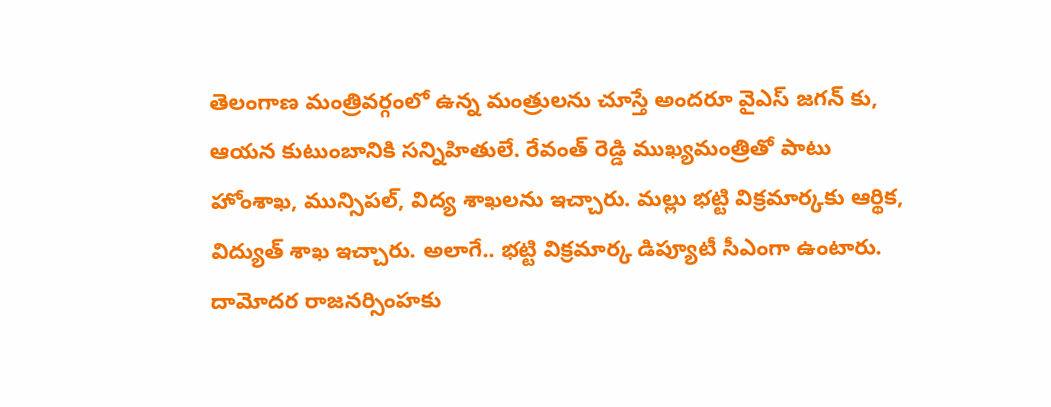తెలంగాణ మంత్రివర్గంలో ఉన్న మంత్రులను చూస్తే అందరూ వైఎస్ జగన్ కు, ఆయన కుటుంబానికి సన్నిహితులే. రేవంత్ రెడ్డి ముఖ్యమంత్రితో పాటు హోంశాఖ, మున్సిపల్, విద్య శాఖలను ఇచ్చారు. మల్లు భట్టి విక్రమార్కకు ఆర్థిక, విద్యుత్ శాఖ ఇచ్చారు. అలాగే.. భట్టి విక్రమార్క డిప్యూటీ సీఎంగా ఉంటారు. దామోదర రాజనర్సింహకు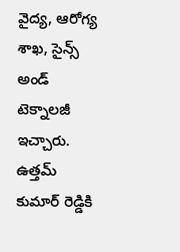వైద్య, ఆరోగ్య శాఖ, సైన్స్ అండ్ టెక్నాలజీ ఇచ్చారు. ఉత్తమ్ కుమార్ రెడ్డికి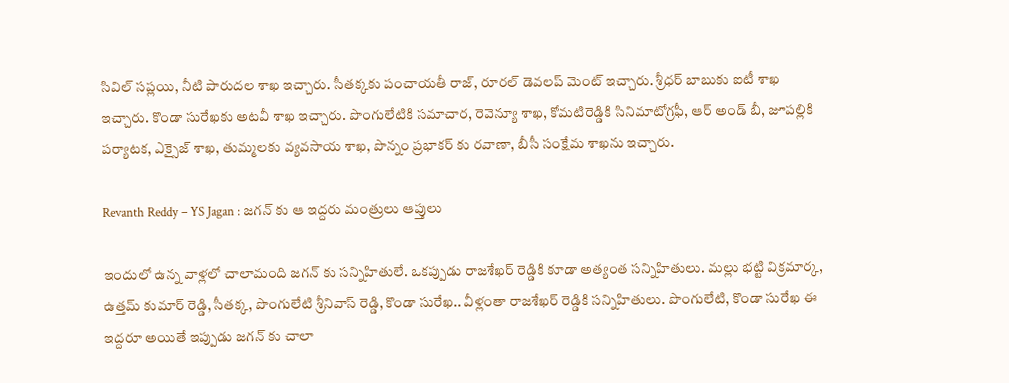సివిల్ సప్లయి, నీటి పారుదల శాఖ ఇచ్చారు. సీతక్కకు పంచాయతీ రాజ్, రూరల్ డెవలప్ మెంట్ ఇచ్చారు. శ్రీధర్ బాబుకు ఐటీ శాఖ ఇచ్చారు. కొండా సురేఖకు అటవీ శాఖ ఇచ్చారు. పొంగులేటికి సమాచార, రెవెన్యూ శాఖ, కోమటిరెడ్డికి సినిమాటోగ్రఫీ, ఆర్ అండ్ బీ, జూపల్లికి పర్యాటక, ఎక్సైజ్ శాఖ, తుమ్మలకు వ్యవసాయ శాఖ, పొన్నం ప్రభాకర్ కు రవాణా, బీసీ సంక్షేమ శాఖను ఇచ్చారు.

Revanth Reddy – YS Jagan : జగన్ కు ఆ ఇద్దరు మంత్రులు ఆప్తులు

ఇందులో ఉన్న వాళ్లలో చాలామంది జగన్ కు సన్నిహితులే. ఒకప్పుడు రాజశేఖర్ రెడ్డికి కూడా అత్యంత సన్నిహితులు. మల్లు భట్టి విక్రమార్క, ఉత్తమ్ కుమార్ రెడ్డి, సీతక్క, పొంగులేటి శ్రీనివాస్ రెడ్డి, కొండా సురేఖ.. వీళ్లంతా రాజశేఖర్ రెడ్డికి సన్నిహితులు. పొంగులేటి, కొండా సురేఖ ఈ ఇద్దరూ అయితే ఇప్పుడు జగన్ కు చాలా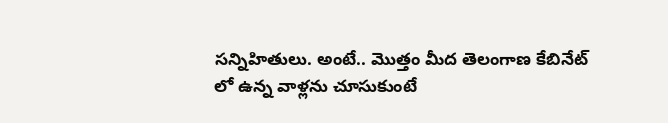సన్నిహితులు. అంటే.. మొత్తం మీద తెలంగాణ కేబినేట్ లో ఉన్న వాళ్లను చూసుకుంటే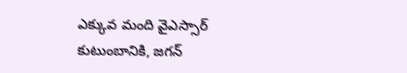ఎక్కువ మంది వైఎస్సార్ కుటుంబానికి, జగన్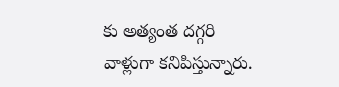కు అత్యంత దగ్గరి వాళ్లుగా కనిపిస్తున్నారు.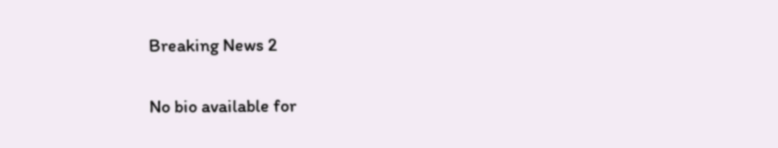Breaking News 2

No bio available for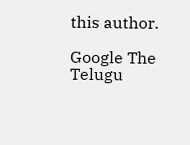this author.

Google The Telugu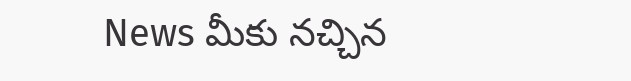News మీకు నచ్చిన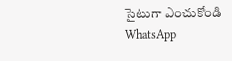సైటుగా ఎంచుకోండి
WhatsApp